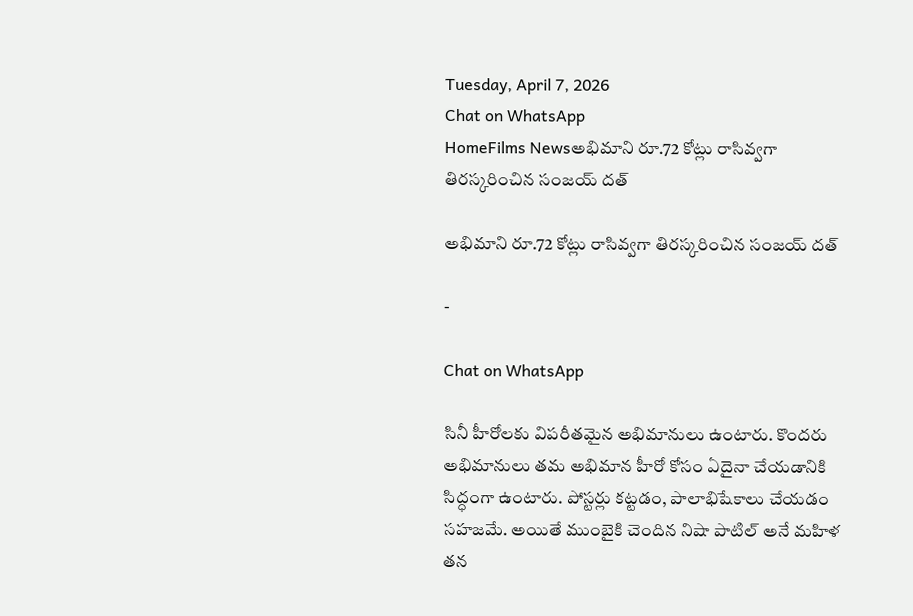Tuesday, April 7, 2026
Chat on WhatsApp
HomeFilms Newsఅభిమాని రూ.72 కోట్లు రాసివ్వగా తిరస్కరించిన సంజయ్ దత్

అభిమాని రూ.72 కోట్లు రాసివ్వగా తిరస్కరించిన సంజయ్ దత్

-

Chat on WhatsApp

సినీ హీరోలకు విపరీతమైన అభిమానులు ఉంటారు. కొందరు అభిమానులు తమ అభిమాన హీరో కోసం ఏదైనా చేయడానికి సిద్ధంగా ఉంటారు. పోస్టర్లు కట్టడం, పాలాభిషేకాలు చేయడం సహజమే. అయితే ముంబైకి చెందిన నిషా పాటిల్ అనే మహిళ తన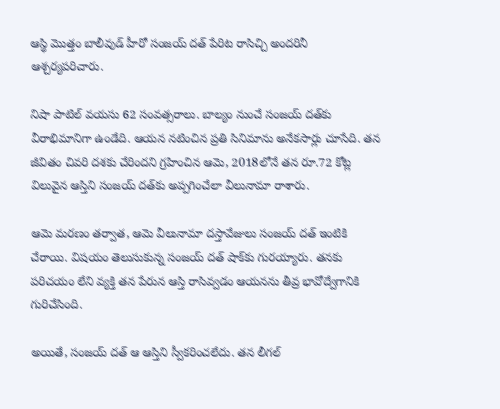ఆస్థి మొత్తం బాలీవుడ్ హీరో సంజయ్ దత్ పేరిట రాసిచ్చి అందరినీ ఆశ్చర్యపరిచారు.

నిషా పాటిల్ వయసు 62 సంవత్సరాలు. బాల్యం నుంచే సంజయ్ దత్‌కు వీరాభిమానిగా ఉండేది. ఆయన నటించిన ప్రతి సినిమాను అనేకసార్లు చూసేది. తన జీవితం చివరి దశకు చేరిందని గ్రహించిన ఆమె, 2018లోనే తన రూ.72 కోట్ల విలువైన ఆస్తిని సంజయ్ దత్‌కు అప్పగించేలా వీలునామా రాశారు.

ఆమె మరణం తర్వాత, ఆమె వీలునామా దస్తావేజులు సంజయ్ దత్ ఇంటికి చేరాయి. విషయం తెలుసుకున్న సంజయ్ దత్ షాక్‌కు గురయ్యారు. తనకు పరిచయం లేని వ్యక్తి తన పేరున ఆస్తి రాసివ్వడం ఆయనను తీవ్ర భావోద్వేగానికి గురిచేసింది.

అయితే, సంజయ్ దత్ ఆ ఆస్తిని స్వీకరించలేదు. తన లీగల్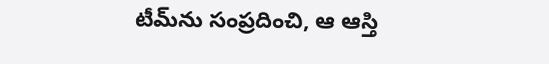టీమ్‌ను సంప్రదించి, ఆ ఆస్తి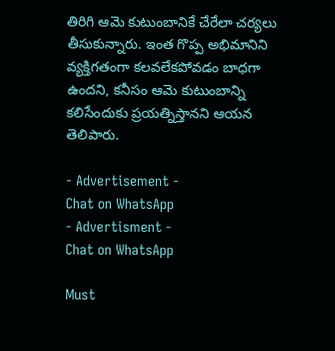తిరిగి ఆమె కుటుంబానికే చేరేలా చర్యలు తీసుకున్నారు. ఇంత గొప్ప అభిమానిని వ్యక్తిగతంగా కలవలేకపోవడం బాధగా ఉందని, కనీసం ఆమె కుటుంబాన్ని కలిసేందుకు ప్రయత్నిస్తానని ఆయన తెలిపారు.

- Advertisement -
Chat on WhatsApp
- Advertisment -
Chat on WhatsApp

Must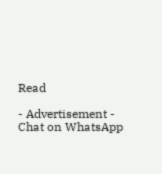Read

- Advertisement -
Chat on WhatsApp